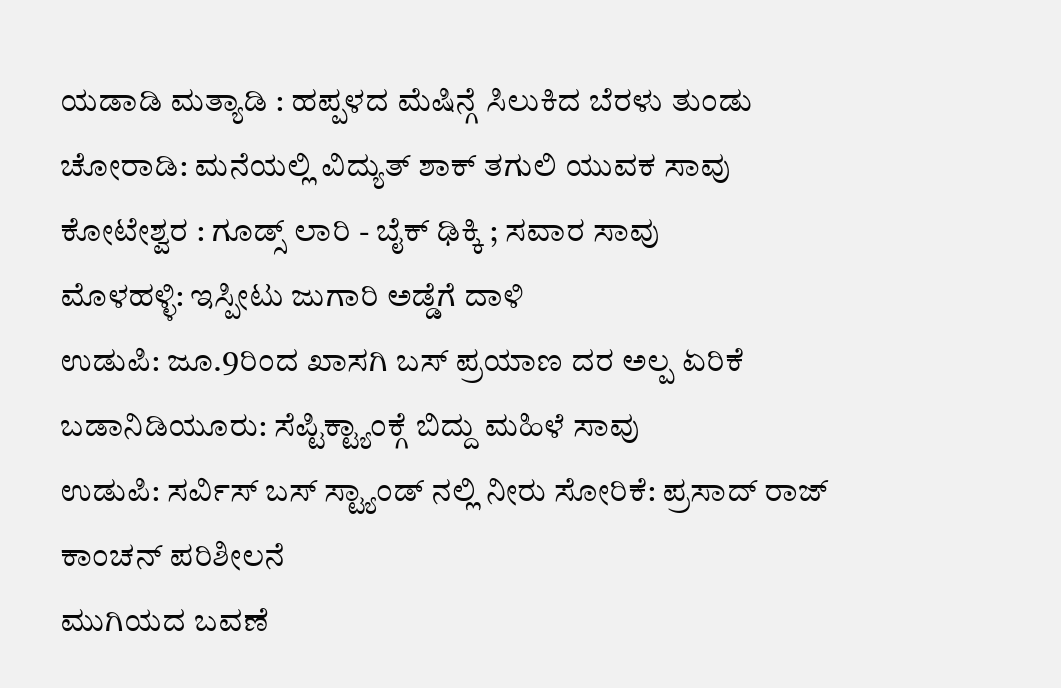ಯಡಾಡಿ ಮತ್ಯಾಡಿ : ಹಪ್ಪಳದ ಮೆಷಿನ್ಗೆ ಸಿಲುಕಿದ ಬೆರಳು ತುಂಡು
ಚೋರಾಡಿ: ಮನೆಯಲ್ಲಿ ವಿದ್ಯುತ್ ಶಾಕ್ ತಗುಲಿ ಯುವಕ ಸಾವು
ಕೋಟೇಶ್ವರ : ಗೂಡ್ಸ್ ಲಾರಿ - ಬೈಕ್ ಢಿಕ್ಕಿ ; ಸವಾರ ಸಾವು
ಮೊಳಹಳ್ಳಿ: ಇಸ್ಪೀಟು ಜುಗಾರಿ ಅಡ್ಡೆಗೆ ದಾಳಿ
ಉಡುಪಿ: ಜೂ.9ರಿಂದ ಖಾಸಗಿ ಬಸ್ ಪ್ರಯಾಣ ದರ ಅಲ್ಪ ಏರಿಕೆ
ಬಡಾನಿಡಿಯೂರು: ಸೆಪ್ಟಿಕ್ಟ್ಯಾಂಕ್ಗೆ ಬಿದ್ದು ಮಹಿಳೆ ಸಾವು
ಉಡುಪಿ: ಸರ್ವಿಸ್ ಬಸ್ ಸ್ಟ್ಯಾಂಡ್ ನಲ್ಲಿ ನೀರು ಸೋರಿಕೆ: ಪ್ರಸಾದ್ ರಾಜ್ ಕಾಂಚನ್ ಪರಿಶೀಲನೆ
ಮುಗಿಯದ ಬವಣೆ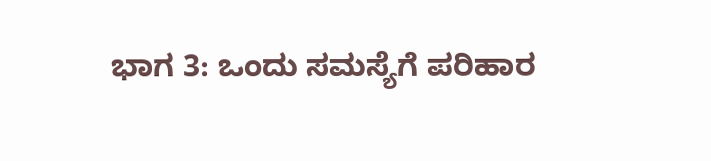ಭಾಗ 3: ಒಂದು ಸಮಸ್ಯೆಗೆ ಪರಿಹಾರ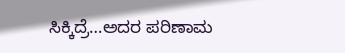ಸಿಕ್ಕಿದ್ರೆ…ಅದರ ಪರಿಣಾಮ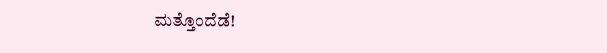ಮತ್ತೊಂದೆಡೆ!